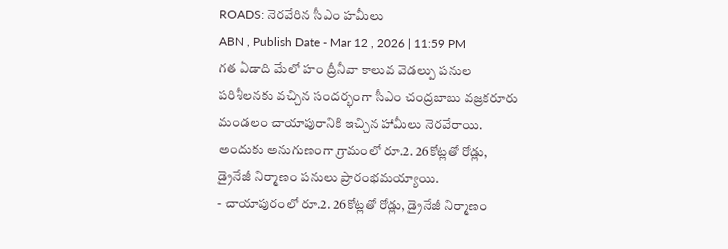ROADS: నెరవేరిన సీఎం హమీలు
ABN , Publish Date - Mar 12 , 2026 | 11:59 PM
గత ఏడాది మేలో హం ద్రీనీవా కాలువ వెడల్పు పనుల పరిశీలనకు వచ్చిన సందర్భంగా సీఎం చంద్రబాబు వజ్రకరూరు మండలం చాయాపురానికి ఇచ్చిన హామీలు నెరవేరాయి. అందుకు అనుగుణంగా గ్రామంలో రూ.2. 26కోట్లతో రోడ్లు, డ్రైనేజీ నిర్మాణం పనులు ప్రారంభమయ్యాయి.
- చాయాపురంలో రూ.2. 26కోట్లతో రోడ్లు, డ్రైనేజీ నిర్మాణం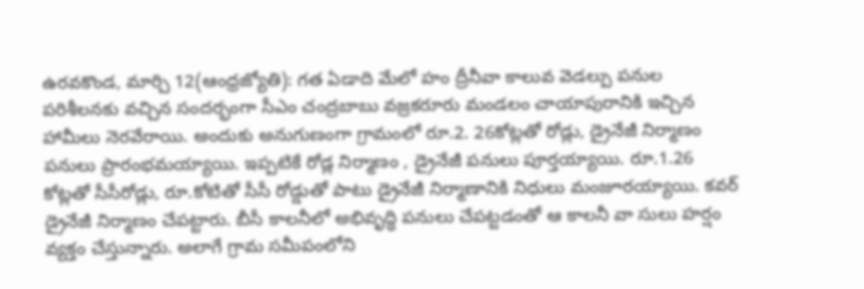ఉరవకొండ, మార్చి 12(ఆంధ్రజ్యోతి): గత ఏడాది మేలో హం ద్రీనీవా కాలువ వెడల్పు పనుల పరిశీలనకు వచ్చిన సందర్భంగా సీఎం చంద్రబాబు వజ్రకరూరు మండలం చాయాపురానికి ఇచ్చిన హామీలు నెరవేరాయి. అందుకు అనుగుణంగా గ్రామంలో రూ.2. 26కోట్లతో రోడ్లు, డ్రైనేజీ నిర్మాణం పనులు ప్రారంభమయ్యాయి. ఇప్పటికే రోడ్ల నిర్మాణం , డ్రైనేజీ పనులు పూర్తయ్యాయి. రూ.1.26 కోట్లతో సీసీరోడ్లు, రూ.కోటితో సీసీ రోడ్డుతో పాటు డ్రైనేజీ నిర్మాణానికి నిధులు మంజూరయ్యాయి. కవర్ డ్రైనేజీ నిర్మాణం చేపట్టారు. బీసీ కాలనీలో అభివృద్ధి పనులు చేపట్టడంతో ఆ కాలనీ వా సులు హర్షం వ్యక్తం చేస్తున్నారు. అలాగే గ్రామ సమీపంలోని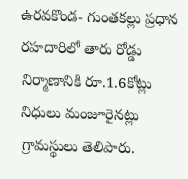ఉరవకొండ- గుంతకల్లు ప్రధాన రహదారిలో తారు రోడ్డు నిర్మాణానికి రూ.1.6కోట్లు నిధులు మంజూరైనట్లు గ్రామస్థులు తెలిపారు.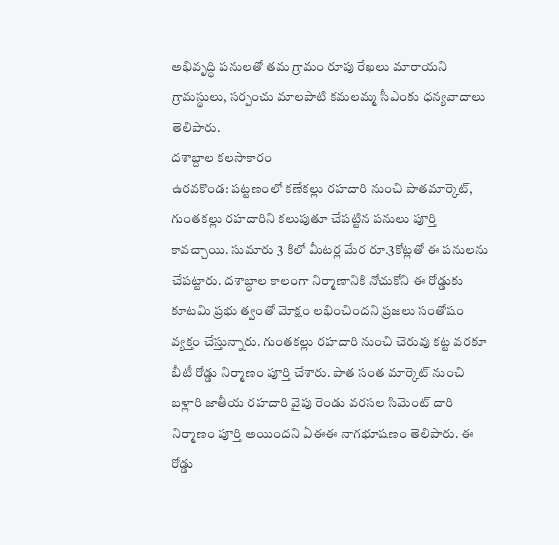అభివృద్ధి పనులతో తమ గ్రామం రూపు రేఖలు మారాయని గ్రామస్థులు, సర్పంచు మాలపాటి కమలమ్మ సీఎంకు ధన్యవాదాలు తెలిపారు.
దశాబ్దాల కలసాకారం
ఉరవకొండ: పట్టణంలో కణేకల్లు రహదారి నుంచి పాతమార్కెట్, గుంతకల్లు రహదారిని కలుపుతూ చేపట్టిన పనులు పూర్తి కావచ్చాయి. సుమారు 3 కిలో మీటర్ల మేర రూ.3కోట్లతో ఈ పనులను చేపట్టారు. దశాబ్ధాల కాలంగా నిర్మాణానికి నోచుకోని ఈ రోడ్డుకు కూటమి ప్రభు త్వంతో మోక్షం లభించిందని ప్రజలు సంతోషం వ్యక్తం చేస్తున్నారు. గుంతకల్లు రహదారి నుంచి చెరువు కట్ట వరకూ బీటీ రోడ్డు నిర్మాణం పూర్తి చేశారు. పాత సంత మార్కెట్ నుంచి బళ్లారి జాతీయ రహదారి వైపు రెండు వరసల సిమెంట్ దారి నిర్మాణం పూర్తి అయిందని ఏఈఈ నాగభూషణం తెలిపారు. ఈ రోడ్డు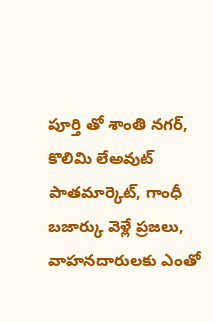పూర్తి తో శాంతి నగర్, కొలిమి లేఅవుట్ పాతమార్కెట్, గాంధీ బజార్కు వెళ్లే ప్రజలు, వాహనదారులకు ఎంతో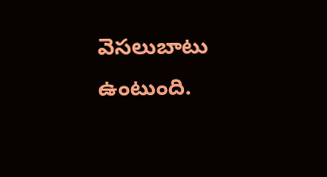వెసలుబాటు ఉంటుంది.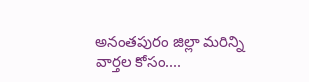అనంతపురం జిల్లా మరిన్ని వార్తల కోసం....